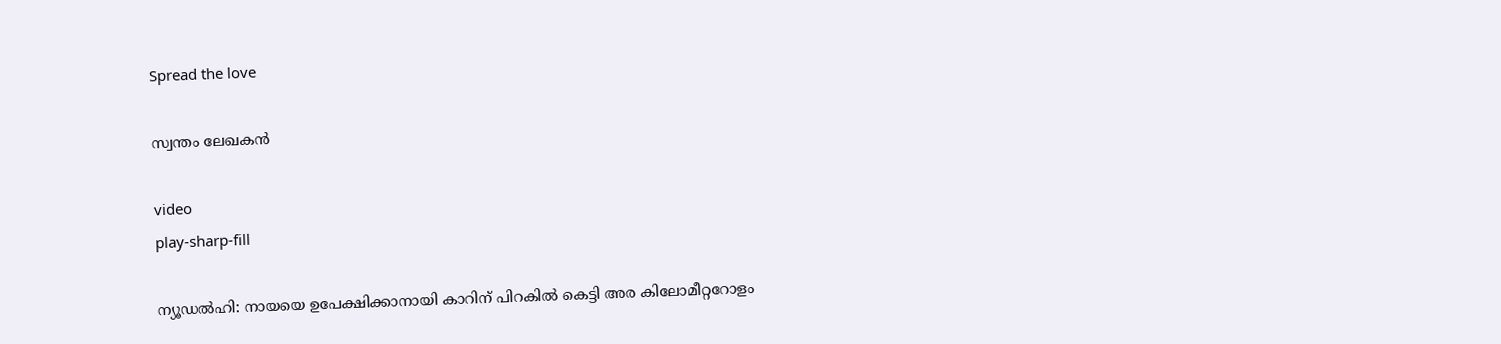Spread the love

സ്വന്തം ലേഖകൻ

video
play-sharp-fill

ന്യൂഡൽഹി: നായയെ ഉപേക്ഷിക്കാനായി കാറിന് പിറകിൽ കെട്ടി അര കിലോമീറ്ററോളം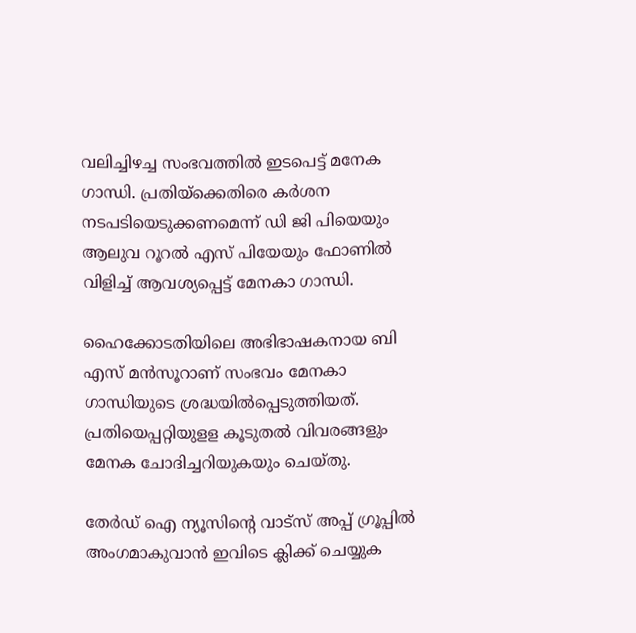വലിച്ചിഴച്ച സംഭവത്തിൽ ഇടപെട്ട് മനേക ഗാന്ധി. പ്രതിയ്‌ക്കെതിരെ കർശന നടപടിയെടുക്കണമെന്ന് ഡി ജി പിയെയും ആലുവ റൂറൽ എസ് പിയേയും ഫോണിൽ വിളിച്ച് ആവശ്യപ്പെട്ട് മേനകാ ഗാന്ധി.

ഹൈക്കോടതിയിലെ അഭിഭാഷകനായ ബി എസ് മൻസൂറാണ് സംഭവം മേനകാ ഗാന്ധിയുടെ ശ്രദ്ധയിൽപ്പെടുത്തിയത്. പ്രതിയെപ്പറ്റിയുളള കൂടുതൽ വിവരങ്ങളും മേനക ചോദിച്ചറിയുകയും ചെയ്തു.

തേർഡ് ഐ ന്യൂസിന്റെ വാട്സ് അപ്പ് ഗ്രൂപ്പിൽ അംഗമാകുവാൻ ഇവിടെ ക്ലിക്ക് ചെയ്യുക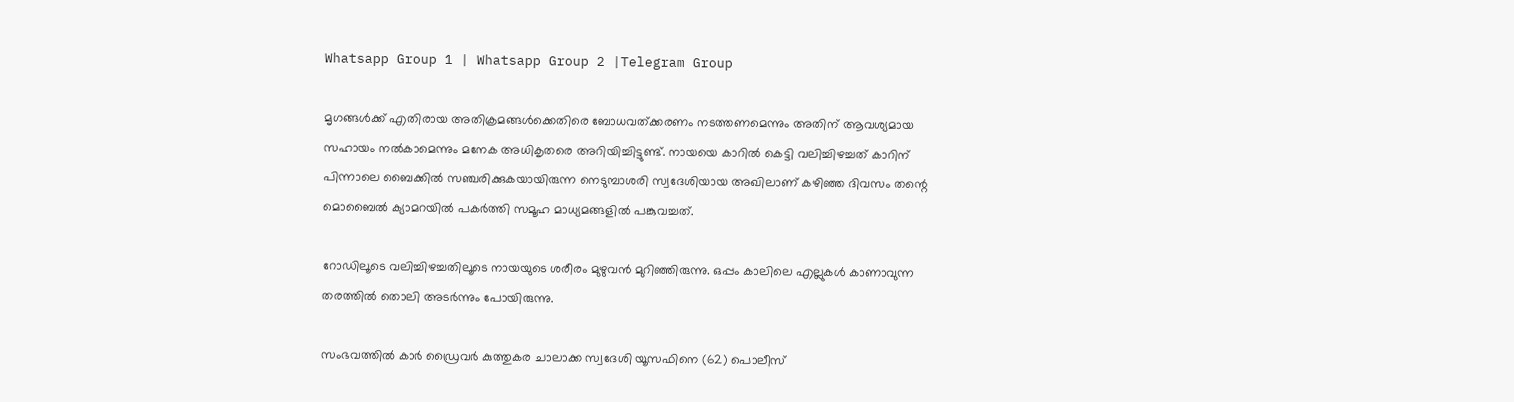Whatsapp Group 1 | Whatsapp Group 2 |Telegram Group

മൃഗങ്ങൾക്ക് എതിരായ അതിക്രമങ്ങൾക്കെതിരെ ബോധവത്ക്കരണം നടത്തണമെന്നും അതിന് ആവശ്യമായ സഹായം നൽകാമെന്നും മനേക അധികൃതരെ അറിയിച്ചിട്ടുണ്ട്. നായയെ കാറിൽ കെട്ടി വലിച്ചിഴച്ചത് കാറിന് പിന്നാലെ ബൈക്കിൽ സഞ്ചരിക്കുകയായിരുന്ന നെടുമ്പാശരി സ്വദേശിയായ അഖിലാണ് കഴിഞ്ഞ ദിവസം തന്റെ മൊബൈൽ ക്യാമറയിൽ പകർത്തി സമൂഹ മാധ്യമങ്ങളിൽ പങ്കുവച്ചത്.

റോഡിലൂടെ വലിച്ചിഴച്ചതിലൂടെ നായയുടെ ശരീരം മുഴുവൻ മുറിഞ്ഞിരുന്നു. ഒപ്പം കാലിലെ എല്ലുകൾ കാണാവുന്ന തരത്തിൽ തൊലി അടർന്നും പോയിരുന്നു.

സംഭവത്തിൽ കാർ ഡ്രൈവർ കുത്തുകര ചാലാക്ക സ്വദേശി യൂസഫിനെ (62) പൊലീസ്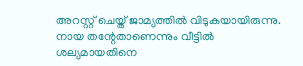അറസ്റ്റ് ചെയ്ത് ജാമ്യത്തിൽ വിടുകയായിരുന്നു. നായ തന്റേതാണെന്നും വീട്ടിൽ ശല്യമായതിനെ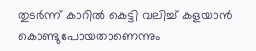തുടർന്ന് കാറിൽ കെട്ടി വലിച്ച് കളയാൻ കൊണ്ടുപോയതാണെന്നും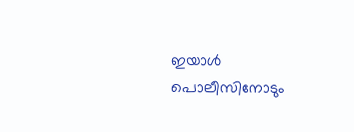ഇയാൾ പൊലീസിനോടും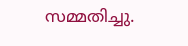സമ്മതിച്ചു.